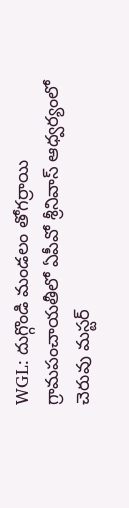WGL: దుగ్గొండి మండలం తోగర్రాయి గ్రామపంచాయతీలో ఏపీవో శ్రీనివాస్ ఆధ్వర్యంలో చెరువు మస్టర్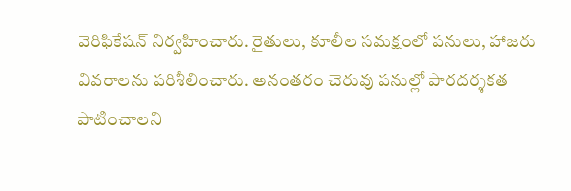వెరిఫికేషన్ నిర్వహించారు. రైతులు, కూలీల సమక్షంలో పనులు, హాజరు వివరాలను పరిశీలించారు. అనంతరం చెరువు పనుల్లో పారదర్శకత పాటించాలని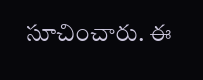సూచించారు. ఈ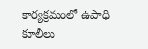కార్యక్రమంలో ఉపాధి కూలీలు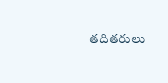తదితరులు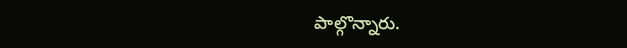పాల్గొన్నారు.